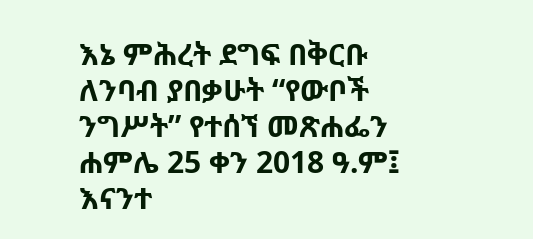እኔ ምሕረት ደግፍ በቅርቡ ለንባብ ያበቃሁት “የውቦች ንግሥት” የተሰኘ መጽሐፌን ሐምሌ 25 ቀን 2018 ዓ.ም፤ እናንተ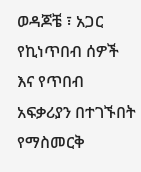ወዳጆቼ ፣ አጋር የኪነጥበብ ሰዎች እና የጥበብ አፍቃሪያን በተገኙበት የማስመርቅ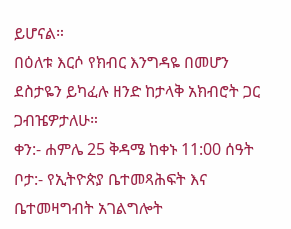ይሆናል።
በዕለቱ እርሶ የክብር እንግዳዬ በመሆን ደስታዬን ይካፈሉ ዘንድ ከታላቅ አክብሮት ጋር ጋብዤዎታለሁ።
ቀን:- ሐምሌ 25 ቅዳሜ ከቀኑ 11:00 ሰዓት
ቦታ:- የኢትዮጵያ ቤተመጻሕፍት እና ቤተመዛግብት አገልግሎት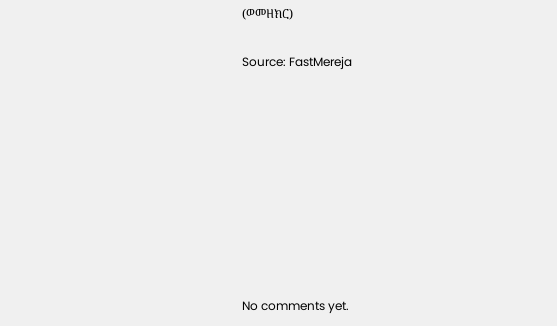(ወመዘክር)

Source: FastMereja









No comments yet.